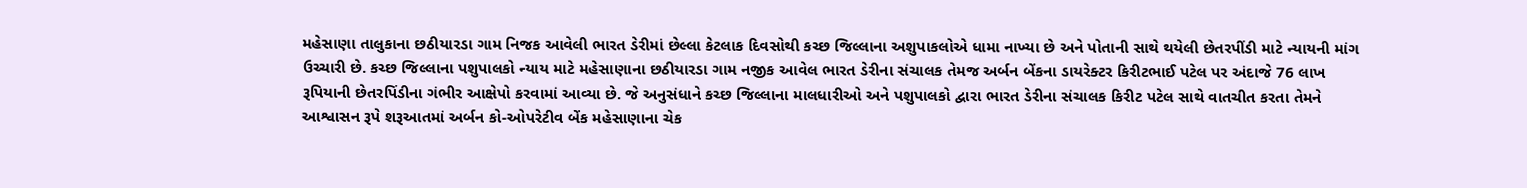મહેસાણા તાલુકાના છઠીયારડા ગામ નિજક આવેલી ભારત ડેરીમાં છેલ્લા કેટલાક દિવસોથી કચ્છ જિલ્લાના અશુપાકલોએ ધામા નાખ્યા છે અને પોતાની સાથે થયેલી છેતરપીંડી માટે ન્યાયની માંગ ઉચ્ચારી છે. કચ્છ જિલ્લાના પશુપાલકો ન્યાય માટે મહેસાણાના છઠીયારડા ગામ નજીક આવેલ ભારત ડેરીના સંચાલક તેમજ અર્બન બેંકના ડાયરેક્ટર કિરીટભાઈ પટેલ પર અંદાજે 76 લાખ રૂપિયાની છેતરપિંડીના ગંભીર આક્ષેપો કરવામાં આવ્યા છે. જે અનુસંધાને કચ્છ જિલ્લાના માલધારીઓ અને પશુપાલકો દ્વારા ભારત ડેરીના સંચાલક કિરીટ પટેલ સાથે વાતચીત કરતા તેમને આશ્વાસન રૂપે શરૂઆતમાં અર્બન કો-ઓપરેટીવ બેંક મહેસાણાના ચેક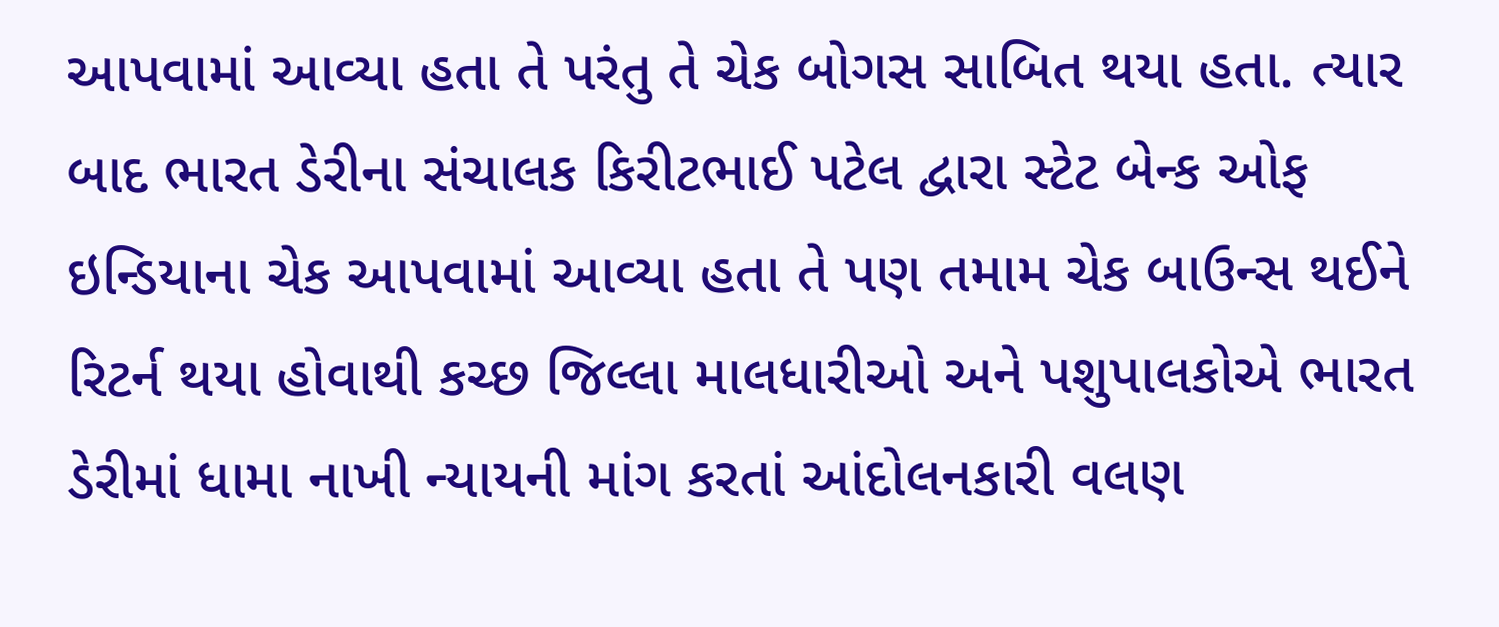આપવામાં આવ્યા હતા તે પરંતુ તે ચેક બોગસ સાબિત થયા હતા. ત્યાર બાદ ભારત ડેરીના સંચાલક કિરીટભાઈ પટેલ દ્વારા સ્ટેટ બેન્ક ઓફ ઇન્ડિયાના ચેક આપવામાં આવ્યા હતા તે પણ તમામ ચેક બાઉન્સ થઈને રિટર્ન થયા હોવાથી કચ્છ જિલ્લા માલધારીઓ અને પશુપાલકોએ ભારત ડેરીમાં ધામા નાખી ન્યાયની માંગ કરતાં આંદોલનકારી વલણ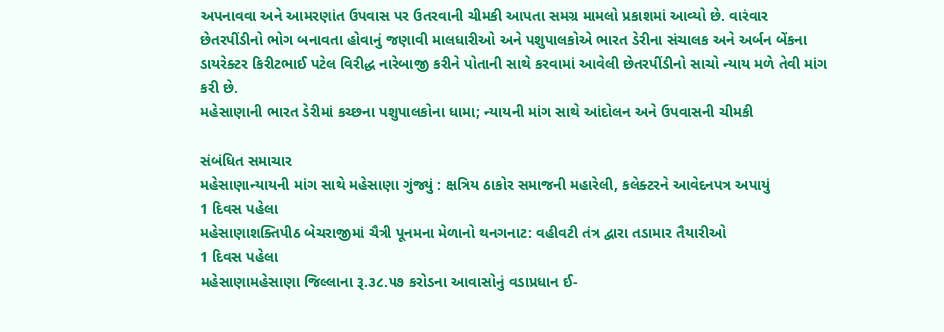અપનાવવા અને આમરણાંત ઉપવાસ પર ઉતરવાની ચીમકી આપતા સમગ્ર મામલો પ્રકાશમાં આવ્યો છે. વારંવાર છેતરપીંડીનો ભોગ બનાવતા હોવાનું જણાવી માલધારીઓ અને પશુપાલકોએ ભારત ડેરીના સંચાલક અને અર્બન બેંકના ડાયરેક્ટર કિરીટભાઈ પટેલ વિરીદ્ધ નારેબાજી કરીને પોતાની સાથે કરવામાં આવેલી છેતરપીંડીનો સાચો ન્યાય મળે તેવી માંગ કરી છે.
મહેસાણાની ભારત ડેરીમાં કચ્છના પશુપાલકોના ધામા; ન્યાયની માંગ સાથે આંદોલન અને ઉપવાસની ચીમકી

સંબંધિત સમાચાર
મહેસાણાન્યાયની માંગ સાથે મહેસાણા ગુંજ્યું : ક્ષત્રિય ઠાકોર સમાજની મહારેલી, કલેક્ટરને આવેદનપત્ર અપાયું
1 દિવસ પહેલા
મહેસાણાશક્તિપીઠ બેચરાજીમાં ચૈત્રી પૂનમના મેળાનો થનગનાટ: વહીવટી તંત્ર દ્વારા તડામાર તૈયારીઓ
1 દિવસ પહેલા
મહેસાણામહેસાણા જિલ્લાના રૂ.૩૮.૫૭ કરોડના આવાસોનું વડાપ્રધાન ઈ-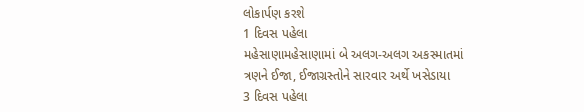લોકાર્પણ કરશે
1 દિવસ પહેલા
મહેસાણામહેસાણામાં બે અલગ-અલગ અકસ્માતમાં ત્રણને ઈજા, ઈજાગ્રસ્તોને સારવાર અર્થે ખસેડાયા
3 દિવસ પહેલા